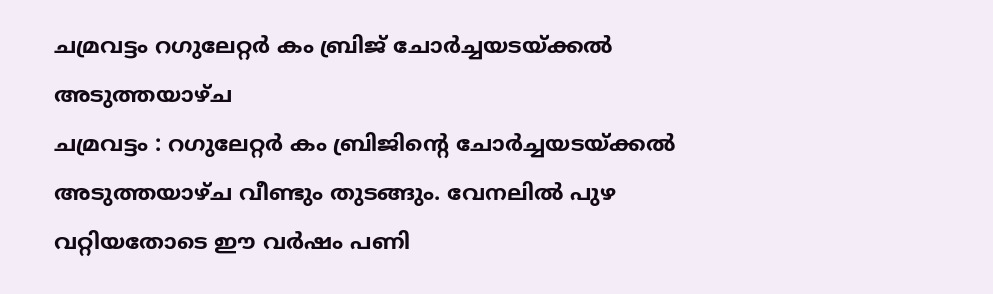ചമ്രവട്ടം റഗുലേറ്റർ കം ബ്രിജ് ചോർച്ചയടയ്ക്കൽ അടുത്തയാഴ്ച
ചമ്രവട്ടം : റഗുലേറ്റർ കം ബ്രിജിന്റെ ചോർച്ചയടയ്ക്കൽ അടുത്തയാഴ്ച വീണ്ടും തുടങ്ങും. വേനലിൽ പുഴ വറ്റിയതോടെ ഈ വർഷം പണി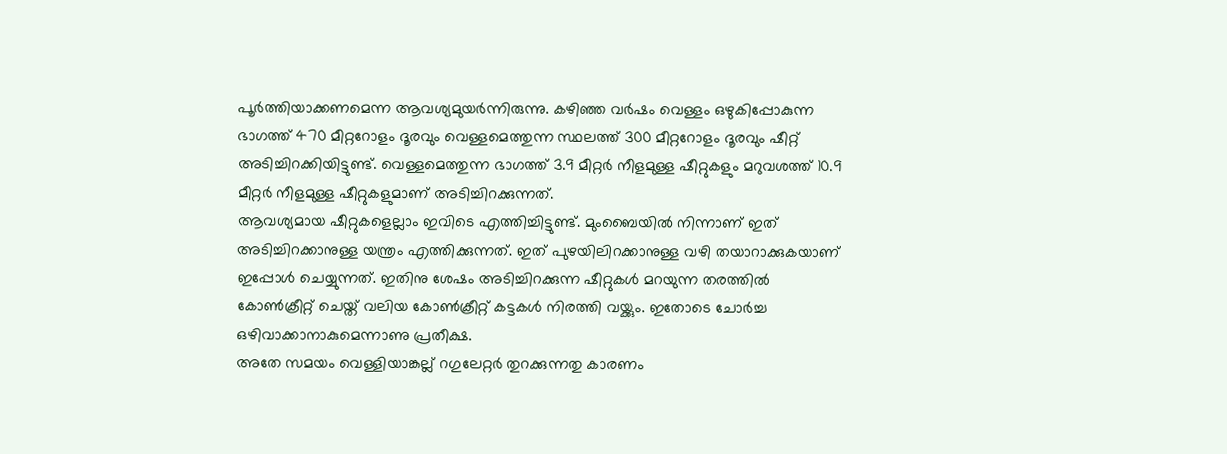പൂർത്തിയാക്കണമെന്ന ആവശ്യമുയർന്നിരുന്നു. കഴിഞ്ഞ വർഷം വെള്ളം ഒഴുകിപ്പോകുന്ന ഭാഗത്ത് 470 മീറ്ററോളം ദൂരവും വെള്ളമെത്തുന്ന സ്ഥലത്ത് 300 മീറ്ററോളം ദൂരവും ഷീറ്റ് അടിച്ചിറക്കിയിട്ടുണ്ട്. വെള്ളമെത്തുന്ന ഭാഗത്ത് 3.9 മീറ്റർ നീളമുള്ള ഷീറ്റുകളും മറുവശത്ത് 10.9 മീറ്റർ നീളമുള്ള ഷീറ്റുകളുമാണ് അടിച്ചിറക്കുന്നത്.
ആവശ്യമായ ഷീറ്റുകളെല്ലാം ഇവിടെ എത്തിച്ചിട്ടുണ്ട്. മുംബൈയിൽ നിന്നാണ് ഇത് അടിച്ചിറക്കാനുള്ള യന്ത്രം എത്തിക്കുന്നത്. ഇത് പുഴയിലിറക്കാനുള്ള വഴി തയാറാക്കുകയാണ് ഇപ്പോൾ ചെയ്യുന്നത്. ഇതിനു ശേഷം അടിച്ചിറക്കുന്ന ഷീറ്റുകൾ മറയുന്ന തരത്തിൽ കോൺക്രീറ്റ് ചെയ്ത് വലിയ കോൺക്രീറ്റ് കട്ടകൾ നിരത്തി വയ്ക്കും. ഇതോടെ ചോർച്ച ഒഴിവാക്കാനാകുമെന്നാണു പ്രതീക്ഷ.
അതേ സമയം വെള്ളിയാങ്കല്ല് റഗുലേറ്റർ തുറക്കുന്നതു കാരണം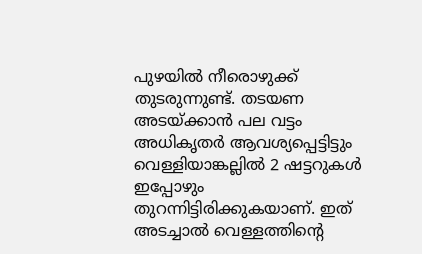പുഴയിൽ നീരൊഴുക്ക് തുടരുന്നുണ്ട്. തടയണ അടയ്ക്കാൻ പല വട്ടം അധികൃതർ ആവശ്യപ്പെട്ടിട്ടും വെള്ളിയാങ്കല്ലിൽ 2 ഷട്ടറുകൾ ഇപ്പോഴും തുറന്നിട്ടിരിക്കുകയാണ്. ഇത് അടച്ചാൽ വെള്ളത്തിന്റെ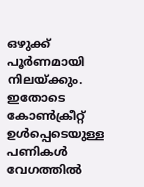ഒഴുക്ക് പൂർണമായി നിലയ്ക്കും. ഇതോടെ കോൺക്രീറ്റ് ഉൾപ്പെടെയുള്ള പണികൾ വേഗത്തിൽ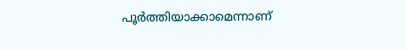പൂർത്തിയാക്കാമെന്നാണ്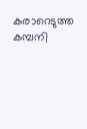കരാറെടുത്ത കമ്പനി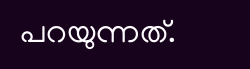പറയുന്നത്.